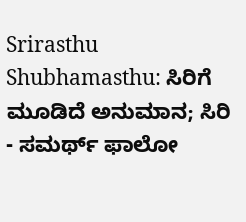Srirasthu Shubhamasthu: ಸಿರಿಗೆ ಮೂಡಿದೆ ಅನುಮಾನ; ಸಿರಿ - ಸಮರ್ಥ್ ಫಾಲೋ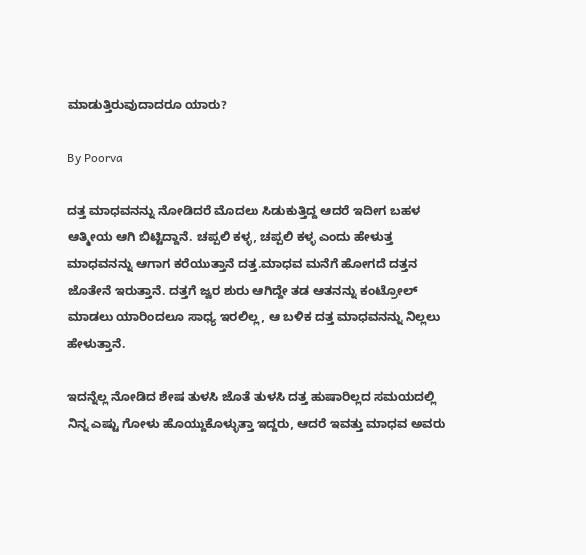ಮಾಡುತ್ತಿರುವುದಾದರೂ ಯಾರು?

By Poorva

ದತ್ತ ಮಾಧವನನ್ನು ನೋಡಿದರೆ ಮೊದಲು ಸಿಡುಕುತ್ತಿದ್ದ ಆದರೆ ಇದೀಗ ಬಹಳ ಆತ್ಮೀಯ ಆಗಿ ಬಿಟ್ಟಿದ್ದಾನೆ. ಚಪ್ಪಲಿ ಕಳ್ಳ, ಚಪ್ಪಲಿ ಕಳ್ಳ ಎಂದು ಹೇಳುತ್ತ ಮಾಧವನನ್ನು ಆಗಾಗ ಕರೆಯುತ್ತಾನೆ ದತ್ತ.ಮಾಧವ ಮನೆಗೆ ಹೋಗದೆ ದತ್ತನ ಜೊತೇನೆ ಇರುತ್ತಾನೆ. ದತ್ತಗೆ ಜ್ವರ ಶುರು ಆಗಿದ್ದೇ ತಡ ಆತನನ್ನು ಕಂಟ್ರೋಲ್ ಮಾಡಲು ಯಾರಿಂದಲೂ ಸಾಧ್ಯ ಇರಲಿಲ್ಲ, ಆ ಬಳಿಕ ದತ್ತ ಮಾಧವನನ್ನು ನಿಲ್ಲಲು ಹೇಳುತ್ತಾನೆ.

ಇದನ್ನೆಲ್ಲ ನೋಡಿದ ಶೇಷ ತುಳಸಿ ಜೊತೆ ತುಳಸಿ ದತ್ತ ಹುಷಾರಿಲ್ಲದ ಸಮಯದಲ್ಲಿ ನಿನ್ನ ಎಷ್ಟು ಗೋಳು ಹೊಯ್ದುಕೊಳ್ಳುತ್ತಾ ಇದ್ದರು, ಆದರೆ ಇವತ್ತು ಮಾಧವ ಅವರು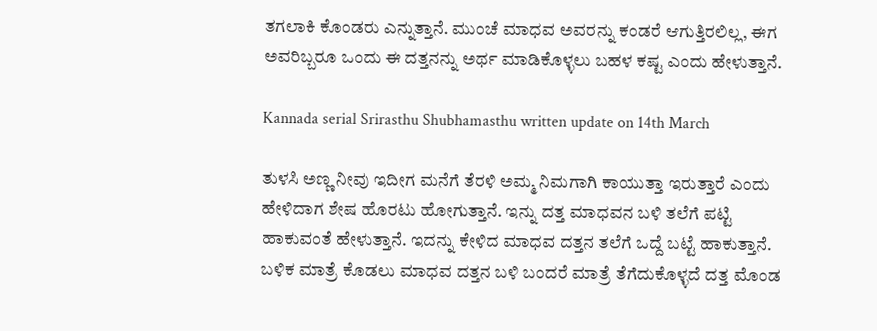ತಗಲಾಕಿ ಕೊಂಡರು ಎನ್ನುತ್ತಾನೆ. ಮುಂಚೆ ಮಾಧವ ಅವರನ್ನು ಕಂಡರೆ ಆಗುತ್ತಿರಲಿಲ್ಲ, ಈಗ ಅವರಿಬ್ಬರೂ ಒಂದು ಈ ದತ್ತನನ್ನು ಅರ್ಥ ಮಾಡಿಕೊಳ್ಳಲು ಬಹಳ ಕಷ್ಟ ಎಂದು ಹೇಳುತ್ತಾನೆ.

Kannada serial Srirasthu Shubhamasthu written update on 14th March

ತುಳಸಿ ಅಣ್ಣ ನೀವು ಇದೀಗ ಮನೆಗೆ ತೆರಳಿ ಅಮ್ಮ ನಿಮಗಾಗಿ ಕಾಯುತ್ತಾ ಇರುತ್ತಾರೆ ಎಂದು ಹೇಳಿದಾಗ ಶೇಷ ಹೊರಟು ಹೋಗುತ್ತಾನೆ. ಇನ್ನು ದತ್ತ ಮಾಧವನ ಬಳಿ ತಲೆಗೆ ಪಟ್ಟಿ ಹಾಕುವಂತೆ ಹೇಳುತ್ತಾನೆ. ಇದನ್ನು ಕೇಳಿದ ಮಾಧವ ದತ್ತನ ತಲೆಗೆ ಒದ್ದೆ ಬಟ್ಟೆ ಹಾಕುತ್ತಾನೆ. ಬಳಿಕ ಮಾತ್ರೆ ಕೊಡಲು ಮಾಧವ ದತ್ತನ ಬಳಿ ಬಂದರೆ ಮಾತ್ರೆ ತೆಗೆದುಕೊಳ್ಳದೆ ದತ್ತ ಮೊಂಡ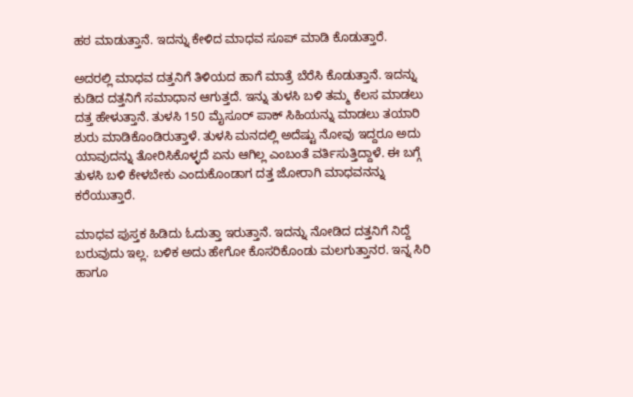ಹಠ ಮಾಡುತ್ತಾನೆ. ಇದನ್ನು ಕೇಳಿದ ಮಾಧವ ಸೂಪ್ ಮಾಡಿ ಕೊಡುತ್ತಾರೆ.

ಅದರಲ್ಲಿ ಮಾಧವ ದತ್ತನಿಗೆ ತಿಳಿಯದ ಹಾಗೆ ಮಾತ್ರೆ ಬೆರೆಸಿ ಕೊಡುತ್ತಾನೆ. ಇದನ್ನು ಕುಡಿದ ದತ್ತನಿಗೆ ಸಮಾಧಾನ ಆಗುತ್ತದೆ. ಇನ್ನು ತುಳಸಿ ಬಳಿ ತಮ್ಮ ಕೆಲಸ ಮಾಡಲು ದತ್ತ ಹೇಳುತ್ತಾನೆ. ತುಳಸಿ 150 ಮೈಸೂರ್ ಪಾಕ್ ಸಿಹಿಯನ್ನು ಮಾಡಲು ತಯಾರಿ ಶುರು ಮಾಡಿಕೊಂಡಿರುತ್ತಾಳೆ. ತುಳಸಿ ಮನದಲ್ಲಿ ಅದೆಷ್ಟು ನೋವು ಇದ್ದರೂ ಅದು ಯಾವುದನ್ನು ತೋರಿಸಿಕೊಳ್ಳದೆ ಏನು ಆಗಿಲ್ಲ ಎಂಬಂತೆ ವರ್ತಿಸುತ್ತಿದ್ದಾಳೆ. ಈ ಬಗ್ಗೆ ತುಳಸಿ ಬಳಿ ಕೇಳಬೇಕು ಎಂದುಕೊಂಡಾಗ ದತ್ತ ಜೋರಾಗಿ ಮಾಧವನನ್ನು ಕರೆಯುತ್ತಾರೆ.

ಮಾಧವ ಪುಸ್ತಕ ಹಿಡಿದು ಓದುತ್ತಾ ಇರುತ್ತಾನೆ. ಇದನ್ನು ನೋಡಿದ ದತ್ತನಿಗೆ ನಿದ್ದೆ ಬರುವುದು ಇಲ್ಲ. ಬಳಿಕ ಅದು ಹೇಗೋ ಕೊಸರಿಕೊಂಡು ಮಲಗುತ್ತಾನರ. ಇನ್ನ ಸಿರಿ ಹಾಗೂ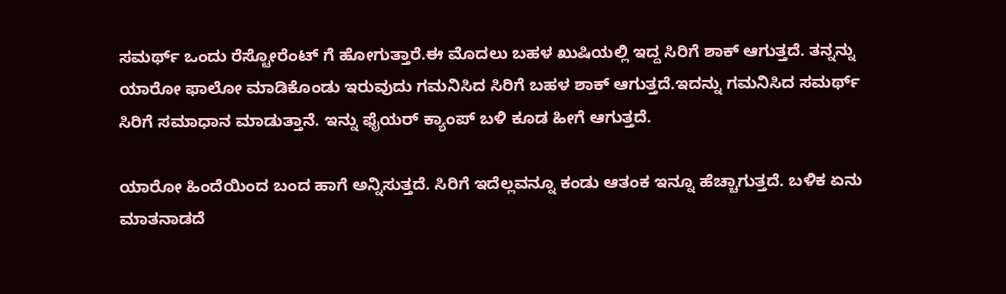ಸಮರ್ಥ್ ಒಂದು ರೆಸ್ಟೋರೆಂಟ್ ಗೆ ಹೋಗುತ್ತಾರೆ.ಈ ಮೊದಲು ಬಹಳ ಖುಷಿಯಲ್ಲಿ ಇದ್ದ ಸಿರಿಗೆ ಶಾಕ್ ಆಗುತ್ತದೆ. ತನ್ನನ್ನು ಯಾರೋ ಫಾಲೋ ಮಾಡಿಕೊಂಡು ಇರುವುದು ಗಮನಿಸಿದ ಸಿರಿಗೆ ಬಹಳ ಶಾಕ್ ಆಗುತ್ತದೆ.ಇದನ್ನು ಗಮನಿಸಿದ ಸಮರ್ಥ್ ಸಿರಿಗೆ ಸಮಾಧಾನ ಮಾಡುತ್ತಾನೆ. ಇನ್ನು ಫೈಯರ್ ಕ್ಯಾಂಪ್ ಬಳಿ ಕೂಡ ಹೀಗೆ ಆಗುತ್ತದೆ.

ಯಾರೋ ಹಿಂದೆಯಿಂದ ಬಂದ ಹಾಗೆ ಅನ್ನಿಸುತ್ತದೆ. ಸಿರಿಗೆ ಇದೆಲ್ಲವನ್ನೂ ಕಂಡು ಆತಂಕ ಇನ್ನೂ ಹೆಚ್ಚಾಗುತ್ತದೆ. ಬಳಿಕ ಏನು ಮಾತನಾಡದೆ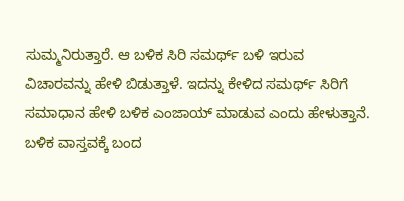ಸುಮ್ಮನಿರುತ್ತಾರೆ. ಆ ಬಳಿಕ ಸಿರಿ ಸಮರ್ಥ್ ಬಳಿ ಇರುವ ವಿಚಾರವನ್ನು ಹೇಳಿ ಬಿಡುತ್ತಾಳೆ. ಇದನ್ನು ಕೇಳಿದ ಸಮರ್ಥ್ ಸಿರಿಗೆ ಸಮಾಧಾನ ಹೇಳಿ ಬಳಿಕ ಎಂಜಾಯ್ ಮಾಡುವ ಎಂದು ಹೇಳುತ್ತಾನೆ. ಬಳಿಕ ವಾಸ್ತವಕ್ಕೆ ಬಂದ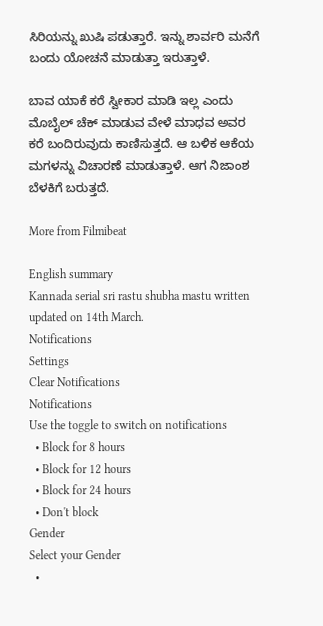ಸಿರಿಯನ್ನು ಖುಷಿ ಪಡುತ್ತಾರೆ. ಇನ್ನು ಶಾರ್ವರಿ ಮನೆಗೆ ಬಂದು ಯೋಚನೆ ಮಾಡುತ್ತಾ ಇರುತ್ತಾಳೆ.

ಬಾವ ಯಾಕೆ ಕರೆ ಸ್ವೀಕಾರ ಮಾಡಿ ಇಲ್ಲ ಎಂದು ಮೊಬೈಲ್ ಚೆಕ್ ಮಾಡುವ ವೇಳೆ ಮಾಧವ ಅವರ ಕರೆ ಬಂದಿರುವುದು ಕಾಣಿಸುತ್ತದೆ. ಆ ಬಳಿಕ ಆಕೆಯ ಮಗಳನ್ನು ವಿಚಾರಣೆ ಮಾಡುತ್ತಾಳೆ. ಆಗ ನಿಜಾಂಶ ಬೆಳಕಿಗೆ ಬರುತ್ತದೆ.

More from Filmibeat

English summary
Kannada serial sri rastu shubha mastu written updated on 14th March.
Notifications
Settings
Clear Notifications
Notifications
Use the toggle to switch on notifications
  • Block for 8 hours
  • Block for 12 hours
  • Block for 24 hours
  • Don't block
Gender
Select your Gender
  •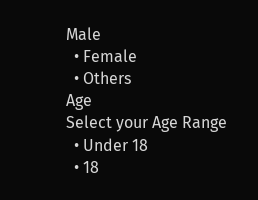Male
  • Female
  • Others
Age
Select your Age Range
  • Under 18
  • 18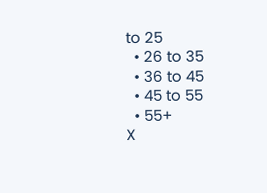to 25
  • 26 to 35
  • 36 to 45
  • 45 to 55
  • 55+
X